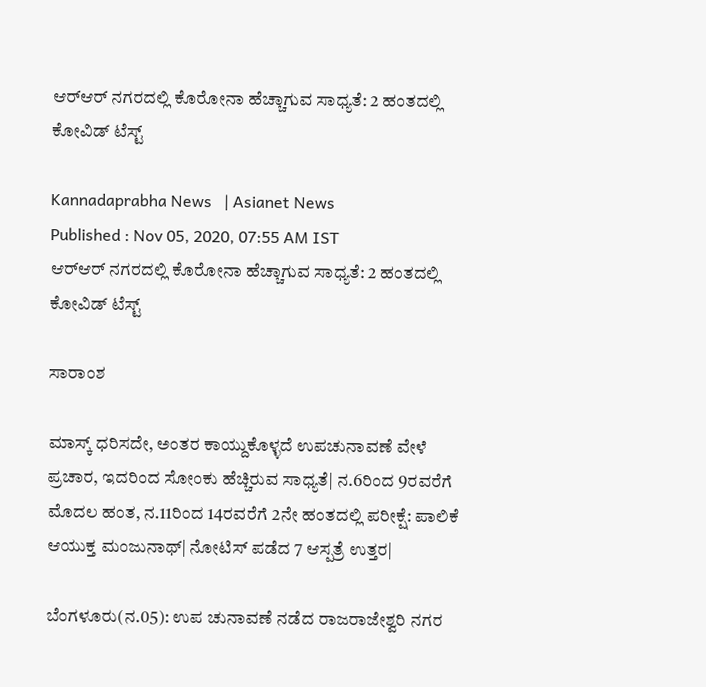ಆರ್‌ಆರ್‌ ನಗರದಲ್ಲಿ ಕೊರೋನಾ ಹೆಚ್ಚಾಗುವ ಸಾಧ್ಯತೆ: 2 ಹಂತದಲ್ಲಿ ಕೋವಿಡ್‌ ಟೆಸ್ಟ್‌

Kannadaprabha News   | Asianet News
Published : Nov 05, 2020, 07:55 AM IST
ಆರ್‌ಆರ್‌ ನಗರದಲ್ಲಿ ಕೊರೋನಾ ಹೆಚ್ಚಾಗುವ ಸಾಧ್ಯತೆ: 2 ಹಂತದಲ್ಲಿ ಕೋವಿಡ್‌ ಟೆಸ್ಟ್‌

ಸಾರಾಂಶ

ಮಾಸ್ಕ್‌ ಧರಿಸದೇ, ಅಂತರ ಕಾಯ್ದುಕೊಳ್ಳದೆ ಉಪಚುನಾವಣೆ ವೇಳೆ ಪ್ರಚಾರ, ಇದರಿಂದ ಸೋಂಕು ಹೆಚ್ಚಿರುವ ಸಾಧ್ಯತೆ| ನ.6ರಿಂದ 9ರವರೆಗೆ ಮೊದಲ ಹಂತ, ನ.11ರಿಂದ 14ರವರೆಗೆ 2ನೇ ಹಂತದಲ್ಲಿ ಪರೀಕ್ಷೆ: ಪಾಲಿಕೆ ಆಯುಕ್ತ ಮಂಜುನಾಥ್‌| ನೋಟಿಸ್‌ ಪಡೆದ 7 ಆಸ್ಪತ್ರೆ ಉತ್ತರ|

ಬೆಂಗಳೂರು(ನ.05): ಉಪ ಚುನಾವಣೆ ನಡೆದ ರಾಜರಾಜೇಶ್ವರಿ ನಗರ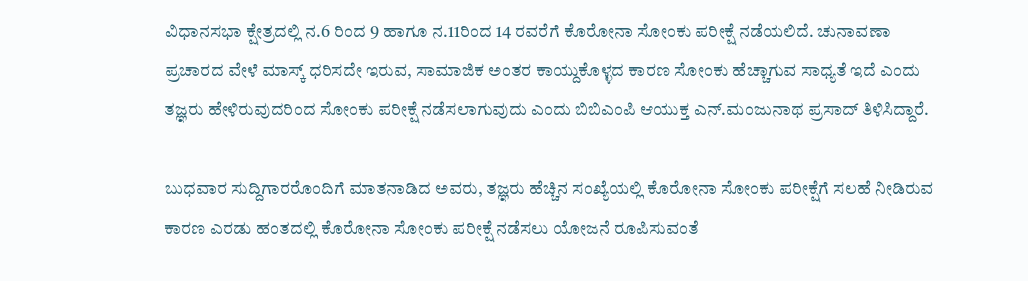ವಿಧಾನಸಭಾ ಕ್ಷೇತ್ರದಲ್ಲಿ ನ.6 ರಿಂದ 9 ಹಾಗೂ ನ.11ರಿಂದ 14 ರವರೆಗೆ ಕೊರೋನಾ ಸೋಂಕು ಪರೀಕ್ಷೆ ನಡೆಯಲಿದೆ. ಚುನಾವಣಾ ಪ್ರಚಾರದ ವೇಳೆ ಮಾಸ್ಕ್‌ ಧರಿಸದೇ ಇರುವ, ಸಾಮಾಜಿಕ ಅಂತರ ಕಾಯ್ದುಕೊಳ್ಳದ ಕಾರಣ ಸೋಂಕು ಹೆಚ್ಚಾಗುವ ಸಾಧ್ಯತೆ ಇದೆ ಎಂದು ತಜ್ಞರು ಹೇಳಿರುವುದರಿಂದ ಸೋಂಕು ಪರೀಕ್ಷೆ ನಡೆಸಲಾಗುವುದು ಎಂದು ಬಿಬಿಎಂಪಿ ಆಯುಕ್ತ ಎನ್‌.ಮಂಜುನಾಥ ಪ್ರಸಾದ್‌ ತಿಳಿಸಿದ್ದಾರೆ.

ಬುಧವಾರ ಸುದ್ದಿಗಾರರೊಂದಿಗೆ ಮಾತನಾಡಿದ ಅವರು, ತಜ್ಞರು ಹೆಚ್ಚಿನ ಸಂಖ್ಯೆಯಲ್ಲಿ ಕೊರೋನಾ ಸೋಂಕು ಪರೀಕ್ಷೆಗೆ ಸಲಹೆ ನೀಡಿರುವ ಕಾರಣ ಎರಡು ಹಂತದಲ್ಲಿ ಕೊರೋನಾ ಸೋಂಕು ಪರೀಕ್ಷೆ ನಡೆಸಲು ಯೋಜನೆ ರೂಪಿಸುವಂತೆ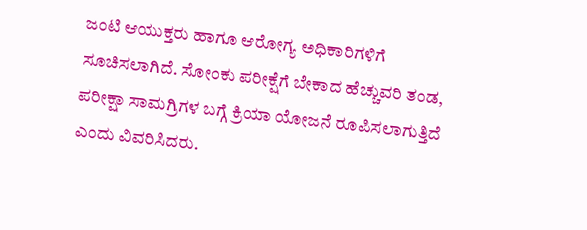ಜಂಟಿ ಆಯುಕ್ತರು ಹಾಗೂ ಆರೋಗ್ಯ ಅಧಿಕಾರಿಗಳಿಗೆ ಸೂಚಿಸಲಾಗಿದೆ. ಸೋಂಕು ಪರೀಕ್ಷೆಗೆ ಬೇಕಾದ ಹೆಚ್ಚುವರಿ ತಂಡ, ಪರೀಕ್ಷಾ ಸಾಮಗ್ರಿಗಳ ಬಗ್ಗೆ ಕ್ರಿಯಾ ಯೋಜನೆ ರೂಪಿಸಲಾಗುತ್ತಿದೆ ಎಂದು ವಿವರಿಸಿದರು.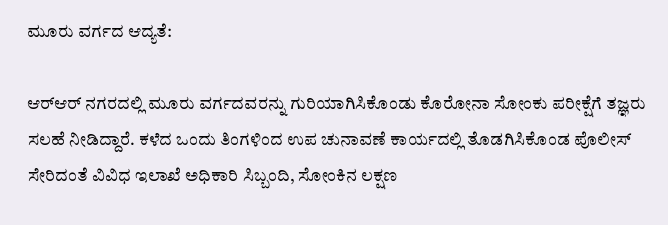ಮೂರು ವರ್ಗದ ಆದ್ಯತೆ:

ಆರ್‌ಆರ್‌ ನಗರದಲ್ಲಿ ಮೂರು ವರ್ಗದವರನ್ನು ಗುರಿಯಾಗಿಸಿಕೊಂಡು ಕೊರೋನಾ ಸೋಂಕು ಪರೀಕ್ಷೆಗೆ ತಜ್ಞರು ಸಲಹೆ ನೀಡಿದ್ದಾರೆ. ಕಳೆದ ಒಂದು ತಿಂಗಳಿಂದ ಉಪ ಚುನಾವಣೆ ಕಾರ್ಯದಲ್ಲಿ ತೊಡಗಿಸಿಕೊಂಡ ಪೊಲೀಸ್‌ ಸೇರಿದಂತೆ ವಿವಿಧ ಇಲಾಖೆ ಅಧಿಕಾರಿ ಸಿಬ್ಬಂದಿ, ಸೋಂಕಿನ ಲಕ್ಷಣ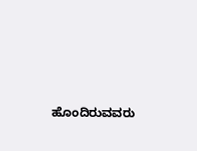ಹೊಂದಿರುವವರು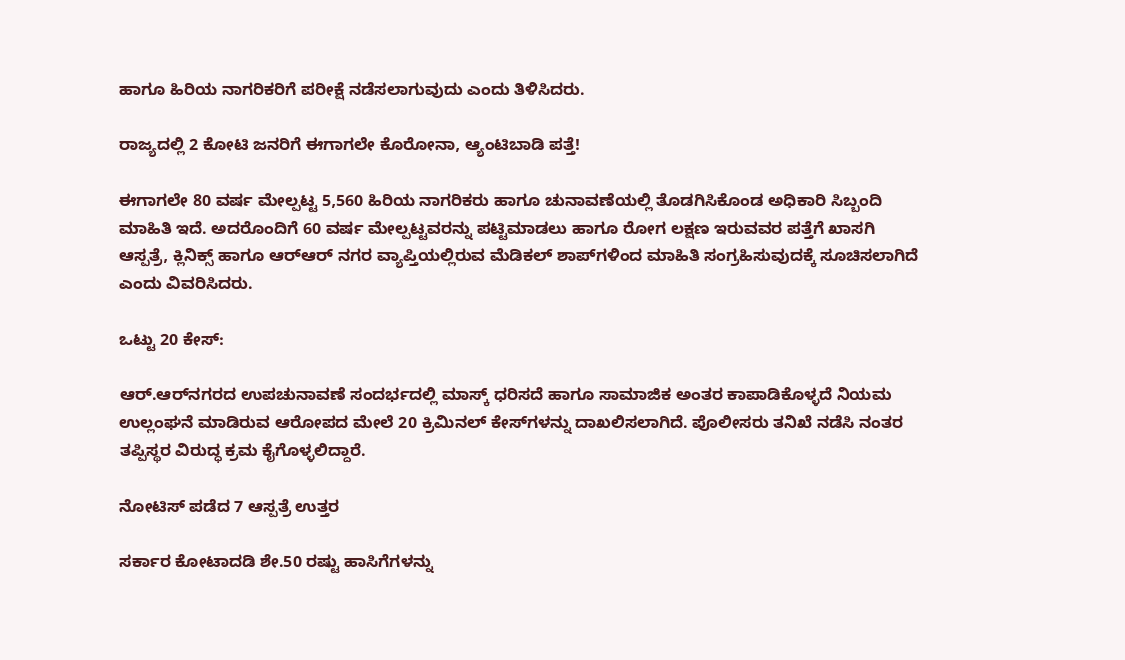ಹಾಗೂ ಹಿರಿಯ ನಾಗರಿಕರಿಗೆ ಪರೀಕ್ಷೆ ನಡೆಸಲಾಗುವುದು ಎಂದು ತಿಳಿಸಿದರು.

ರಾಜ್ಯದಲ್ಲಿ 2 ಕೋಟಿ ಜನರಿಗೆ ಈಗಾಗಲೇ ಕೊರೋನಾ, ಆ್ಯಂಟಿಬಾಡಿ ಪತ್ತೆ!

ಈಗಾಗಲೇ 80 ವರ್ಷ ಮೇಲ್ಪಟ್ಟ 5,560 ಹಿರಿಯ ನಾಗರಿಕರು ಹಾಗೂ ಚುನಾವಣೆಯಲ್ಲಿ ತೊಡಗಿಸಿಕೊಂಡ ಅಧಿಕಾರಿ ಸಿಬ್ಬಂದಿ ಮಾಹಿತಿ ಇದೆ. ಅದರೊಂದಿಗೆ 60 ವರ್ಷ ಮೇಲ್ಪಟ್ಟವರನ್ನು ಪಟ್ಟಿಮಾಡಲು ಹಾಗೂ ರೋಗ ಲಕ್ಷಣ ಇರುವವರ ಪತ್ತೆಗೆ ಖಾಸಗಿ ಆಸ್ಪತ್ರೆ, ಕ್ಲಿನಿಕ್ಸ್‌ ಹಾಗೂ ಆರ್‌ಆರ್‌ ನಗರ ವ್ಯಾಪ್ತಿಯಲ್ಲಿರುವ ಮೆಡಿಕಲ್‌ ಶಾಪ್‌ಗಳಿಂದ ಮಾಹಿತಿ ಸಂಗ್ರಹಿಸುವುದಕ್ಕೆ ಸೂಚಿಸಲಾಗಿದೆ ಎಂದು ವಿವರಿಸಿದರು.

ಒಟ್ಟು 20 ಕೇಸ್‌:

ಆರ್‌.ಆರ್‌ನಗರದ ಉಪಚುನಾವಣೆ ಸಂದರ್ಭದಲ್ಲಿ ಮಾಸ್ಕ್‌ ಧರಿಸದೆ ಹಾಗೂ ಸಾಮಾಜಿಕ ಅಂತರ ಕಾಪಾಡಿಕೊಳ್ಳದೆ ನಿಯಮ ಉಲ್ಲಂಘನೆ ಮಾಡಿರುವ ಆರೋಪದ ಮೇಲೆ 20 ಕ್ರಿಮಿನಲ್‌ ಕೇಸ್‌ಗಳನ್ನು ದಾಖಲಿಸಲಾಗಿದೆ. ಪೊಲೀಸರು ತನಿಖೆ ನಡೆಸಿ ನಂತರ ತಪ್ಪಿಸ್ಥರ ವಿರುದ್ಧ ಕ್ರಮ ಕೈಗೊಳ್ಳಲಿದ್ದಾರೆ.

ನೋಟಿಸ್‌ ಪಡೆದ 7 ಆಸ್ಪತ್ರೆ ಉತ್ತರ

ಸರ್ಕಾರ ಕೋಟಾದಡಿ ಶೇ.50 ರಷ್ಟು ಹಾಸಿಗೆಗಳನ್ನು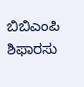ಬಿಬಿಎಂಪಿ ಶಿಫಾರಸು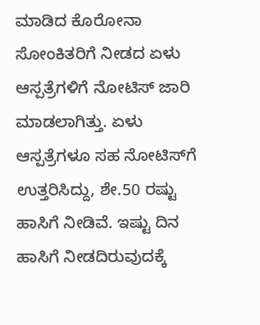ಮಾಡಿದ ಕೊರೋನಾ ಸೋಂಕಿತರಿಗೆ ನೀಡದ ಏಳು ಆಸ್ಪತ್ರೆಗಳಿಗೆ ನೋಟಿಸ್‌ ಜಾರಿ ಮಾಡಲಾಗಿತ್ತು. ಏಳು ಆಸ್ಪತ್ರೆಗಳೂ ಸಹ ನೋಟಿಸ್‌ಗೆ ಉತ್ತರಿಸಿದ್ದು, ಶೇ.50 ರಷ್ಟು ಹಾಸಿಗೆ ನೀಡಿವೆ. ಇಷ್ಟು ದಿನ ಹಾಸಿಗೆ ನೀಡದಿರುವುದಕ್ಕೆ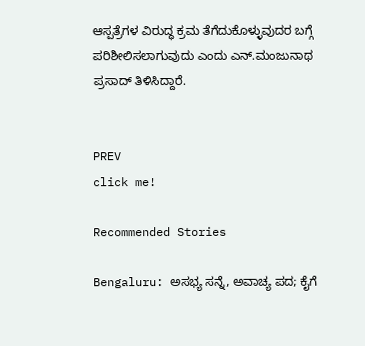ಆಸ್ಪತ್ರೆಗಳ ವಿರುದ್ಧ ಕ್ರಮ ತೆಗೆದುಕೊಳ್ಳುವುದರ ಬಗ್ಗೆ ಪರಿಶೀಲಿಸಲಾಗುವುದು ಎಂದು ಎನ್‌.ಮಂಜುನಾಥ ಪ್ರಸಾದ್‌ ತಿಳಿಸಿದ್ದಾರೆ.


PREV
click me!

Recommended Stories

Bengaluru: ಅಸಭ್ಯ ಸನ್ನೆ, ಅವಾಚ್ಯ ಪದ; ಕೈಗೆ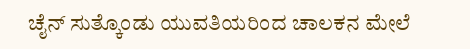ಚೈನ್ ಸುತ್ಕೊಂಡು ಯುವತಿಯರಿಂದ ಚಾಲಕನ ಮೇಲೆ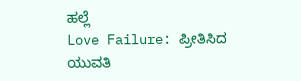ಹಲ್ಲೆ
Love Failure: ಪ್ರೀತಿಸಿದ ಯುವತಿ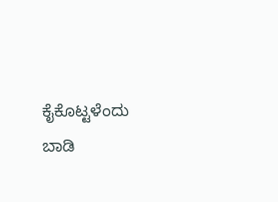ಕೈಕೊಟ್ಟಳೆಂದು ಬಾಡಿ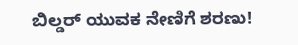ಬಿಲ್ಡರ್ ಯುವಕ ನೇಣಿಗೆ ಶರಣು!